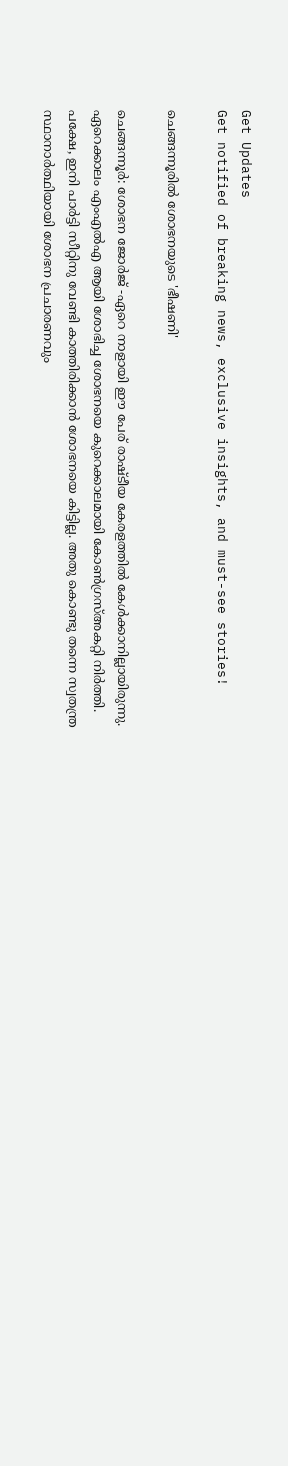Get Updates
Get notified of breaking news, exclusive insights, and must-see stories!

ചെങ്ങന്നൂരിൽ ശോഭനയുടെ 'ഭീഷണി'

ചെങ്ങന്നൂർ: ശോഭന ജോർജ് -ഏറെ നാളായി ഈ പേര് രാഷ്ടീയ കേരളത്തിൽ കേൾക്കാനില്ലായിരുന്നു. ഏറെക്കാലം എംഎൽഎ ആയി ശോഭിച്ച ശോഭനയെ കുറെക്കാലമായി കോൺഗ്രസ്അകറ്റി നിർത്തി. പക്ഷേ, ഇനി പാർട്ടി സീറ്റിനു വേണ്ടി കാത്തിരിക്കാൻ ശോഭനയെ കിട്ടില്ല. അതു കൊണ്ടു തന്നെ സ്വതന്ത്ര സ്ഥാനാർത്ഥിയായി ശോഭന പ്രചാരണവും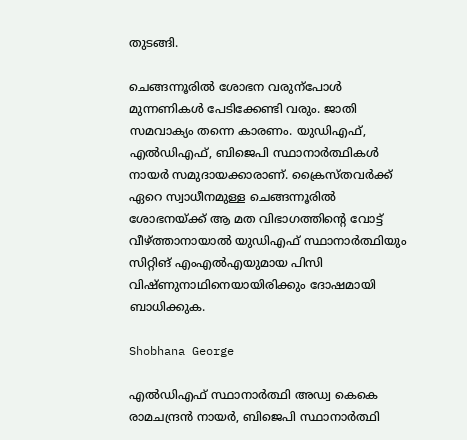തുടങ്ങി.

ചെങ്ങന്നൂരിൽ ശോഭന വരുന്പോള്‍ മുന്നണികൾ പേടിക്കേണ്ടി വരും. ജാതി സമവാക്യം തന്നെ കാരണം. യുഡിഎഫ്, എൽഡിഎഫ്, ബിജെപി സ്ഥാനാർത്ഥികൾ നായർ സമുദായക്കാരാണ്. ക്രൈസ്തവർക്ക് ഏറെ സ്വാധീനമുള്ള ചെങ്ങന്നൂരിൽ ശോഭനയ്ക്ക് ആ മത വിഭാഗത്തിന്റെ വോട്ട് വീഴ്ത്താനായാൽ യുഡിഎഫ് സ്ഥാനാർത്ഥിയും സിറ്റിങ് എംഎൽഎയുമായ പിസി വിഷ്ണുനാഥിനെയായിരിക്കും ദോഷമായി ബാധിക്കുക.

Shobhana George

എൽഡിഎഫ് സ്ഥാനാർത്ഥി അഡ്വ കെകെ രാമചന്ദ്രൻ നായർ, ബിജെപി സ്ഥാനാർത്ഥി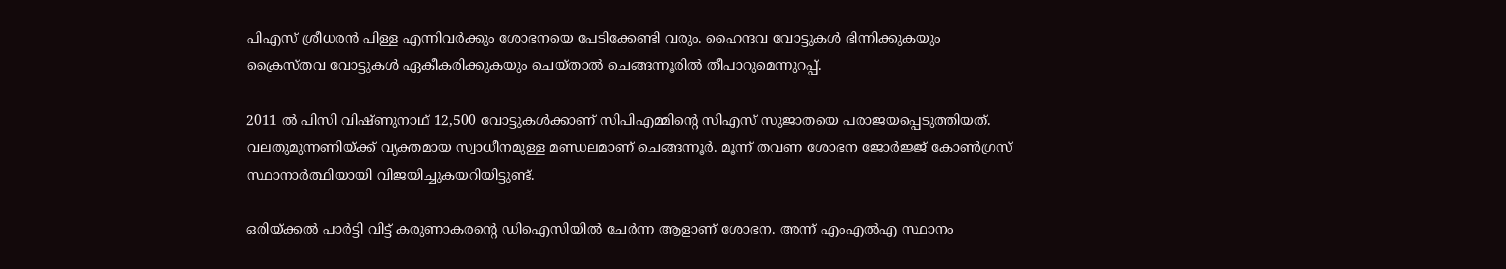പിഎസ് ശ്രീധരൻ പിള്ള എന്നിവർക്കും ശോഭനയെ പേടിക്കേണ്ടി വരും. ഹൈന്ദവ വോട്ടുകൾ ഭിന്നിക്കുകയും ക്രൈസ്തവ വോട്ടുകൾ ഏകീകരിക്കുകയും ചെയ്താൽ ചെങ്ങന്നൂരിൽ തീപാറുമെന്നുറപ്പ്.

2011 ല്‍ പിസി വിഷ്ണുനാഥ് 12,500 വോട്ടുകള്‍ക്കാണ് സിപിഎമ്മിന്‍റെ സിഎസ് സുജാതയെ പരാജയപ്പെടുത്തിയത്. വലതുമുന്നണിയ്ക്ക് വ്യക്തമായ സ്വാധീനമുള്ള മണ്ഡലമാണ് ചെങ്ങന്നൂര്‍. മൂന്ന് തവണ ശോഭന ജോര്‍ജ്ജ് കോണ്‍ഗ്രസ് സ്ഥാനാര്‍ത്ഥിയായി വിജയിച്ചുകയറിയിട്ടുണ്ട്.

ഒരിയ്ക്കല്‍ പാര്‍ട്ടി വിട്ട് കരുണാകരന്‍റെ ഡിഐസിയില്‍ ചേര്‍ന്ന ആളാണ് ശോഭന. അന്ന് എംഎല്‍എ സ്ഥാനം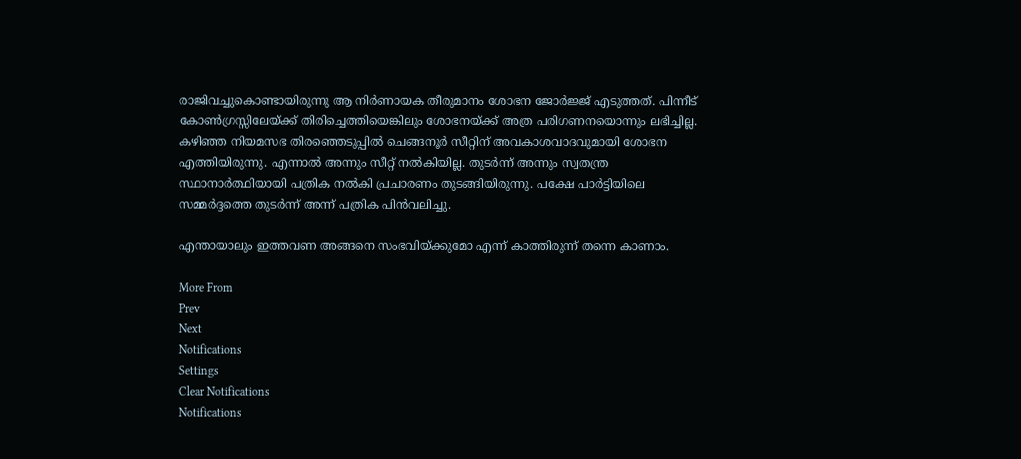രാജിവച്ചുകൊണ്ടായിരുന്നു ആ നിര്‍ണായക തീരുമാനം ശോഭന ജോര്‍ജ്ജ് എടുത്തത്. പിന്നീട് കോണ്‍ഗ്രസ്സിലേയ്ക്ക് തിരിച്ചെത്തിയെങ്കിലും ശോഭനയ്ക്ക് അത്ര പരിഗണനയൊന്നും ലഭിച്ചില്ല. കഴിഞ്ഞ നിയമസഭ തിരഞ്ഞെടുപ്പില്‍ ചെങ്ങനൂര്‍ സീറ്റിന് അവകാശവാദവുമായി ശോഭന എത്തിയിരുന്നു. എന്നാല്‍ അന്നും സീറ്റ് നല്‍കിയില്ല. തുടര്‍ന്ന് അന്നും സ്വതന്ത്ര സ്ഥാനാര്‍ത്ഥിയായി പത്രിക നല്‍കി പ്രചാരണം തുടങ്ങിയിരുന്നു. പക്ഷേ പാര്‍ട്ടിയിലെ സമ്മര്‍ദ്ദത്തെ തുടര്‍ന്ന് അന്ന് പത്രിക പിന്‍വലിച്ചു.

എന്തായാലും ഇത്തവണ അങ്ങനെ സംഭവിയ്ക്കുമോ എന്ന് കാത്തിരുന്ന് തന്നെ കാണാം.

More From
Prev
Next
Notifications
Settings
Clear Notifications
Notifications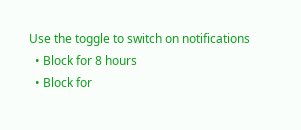Use the toggle to switch on notifications
  • Block for 8 hours
  • Block for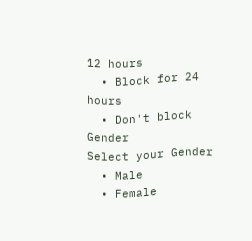12 hours
  • Block for 24 hours
  • Don't block
Gender
Select your Gender
  • Male
  • Female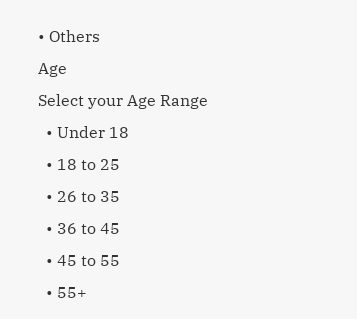• Others
Age
Select your Age Range
  • Under 18
  • 18 to 25
  • 26 to 35
  • 36 to 45
  • 45 to 55
  • 55+